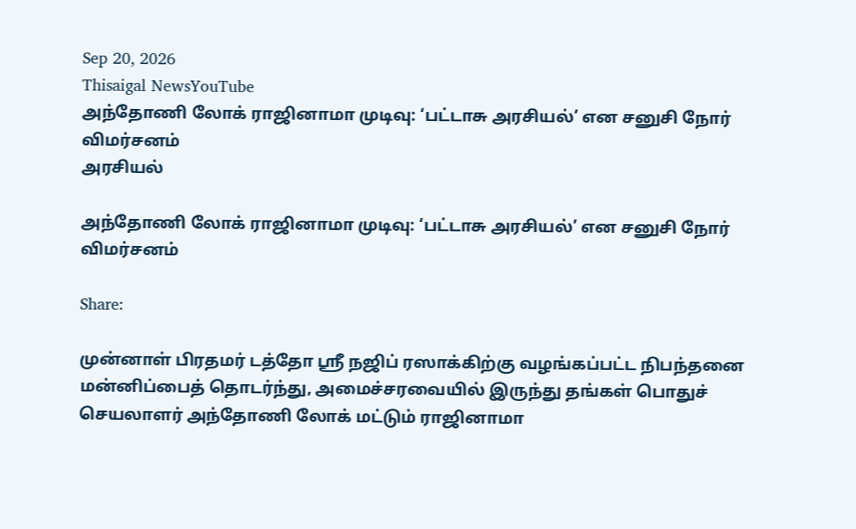Sep 20, 2026
Thisaigal NewsYouTube
அந்தோணி லோக் ராஜினாமா முடிவு: ‘பட்டாசு அரசியல்’ என சனுசி நோர் விமர்சனம்
அரசியல்

அந்தோணி லோக் ராஜினாமா முடிவு: ‘பட்டாசு அரசியல்’ என சனுசி நோர் விமர்சனம்

Share:

முன்னாள் பிரதமர் டத்தோ ஶ்ரீ நஜிப் ரஸாக்கிற்கு வழங்கப்பட்ட நிபந்தனை மன்னிப்பைத் தொடர்ந்து, அமைச்சரவையில் இருந்து தங்கள் பொதுச் செயலாளர் அந்தோணி லோக் மட்டும் ராஜினாமா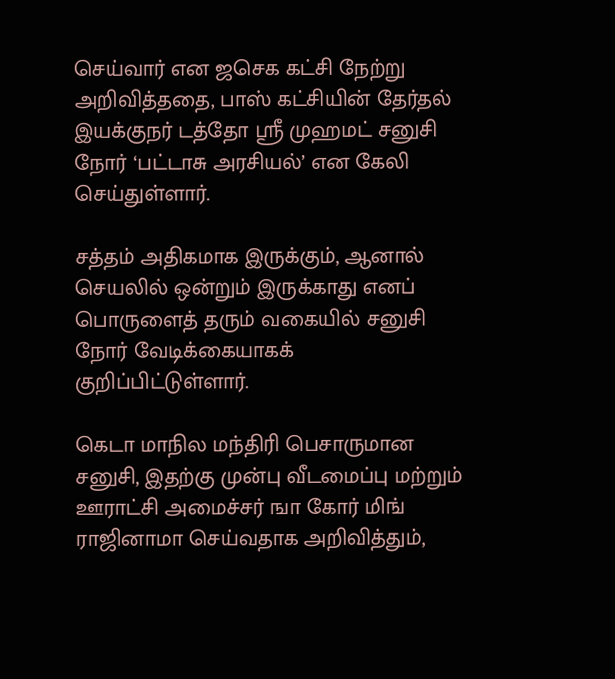செய்வார் என ஜசெக கட்சி நேற்று அறிவித்ததை, பாஸ் கட்சியின் தேர்தல் இயக்குநர் டத்தோ ஶ்ரீ முஹமட் சனுசி நோர் ‘பட்டாசு அரசியல்’ என கேலி செய்துள்ளார்.

சத்தம் அதிகமாக இருக்கும், ஆனால் செயலில் ஒன்றும் இருக்காது எனப் பொருளைத் தரும் வகையில் சனுசி நோர் வேடிக்கையாகக் குறிப்பிட்டுள்ளார்.

கெடா மாநில மந்திரி பெசாருமான சனுசி, இதற்கு முன்பு வீடமைப்பு மற்றும் ஊராட்சி அமைச்சர் ஙா கோர் மிங் ராஜினாமா செய்வதாக அறிவித்தும்,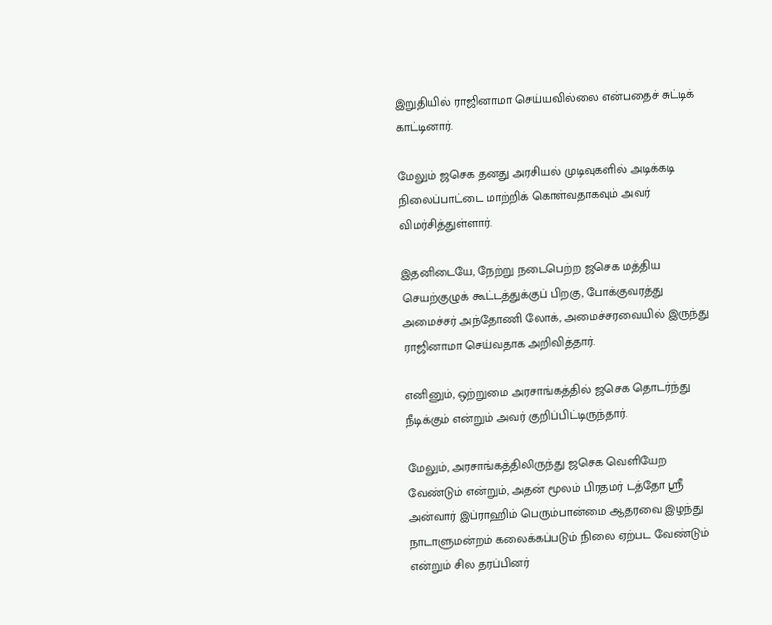இறுதியில் ராஜினாமா செய்யவில்லை என்பதைச் சுட்டிக் காட்டினார்.

மேலும் ஜசெக தனது அரசியல் முடிவுகளில் அடிக்கடி நிலைப்பாட்டை மாற்றிக் கொள்வதாகவும் அவர் விமர்சித்துள்ளார்.

இதனிடையே, நேற்று நடைபெற்ற ஜசெக மத்திய செயற்குழுக் கூட்டத்துக்குப் பிறகு, போக்குவரத்து அமைச்சர் அந்தோணி லோக், அமைச்சரவையில் இருந்து ராஜினாமா செய்வதாக அறிவித்தார்.

எனினும், ஒற்றுமை அரசாங்கத்தில் ஜசெக தொடர்ந்து நீடிக்கும் என்றும் அவர் குறிப்பிட்டிருந்தார்.

மேலும், அரசாங்கத்திலிருந்து ஜசெக வெளியேற வேண்டும் என்றும், அதன் மூலம் பிரதமர் டத்தோ ஸ்ரீ அன்வார் இப்ராஹிம் பெரும்பான்மை ஆதரவை இழந்து நாடாளுமன்றம் கலைக்கப்படும் நிலை ஏற்பட வேண்டும் என்றும் சில தரப்பினர்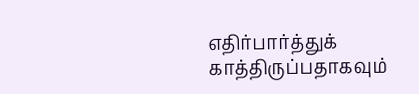எதிர்பார்த்துக் காத்திருப்பதாகவும்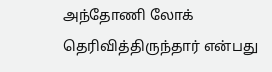அந்தோணி லோக் தெரிவித்திருந்தார் என்பது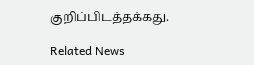குறிப்பிடத்தக்கது.

Related News